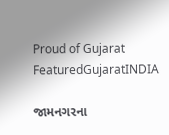Proud of Gujarat
FeaturedGujaratINDIA

જામનગરના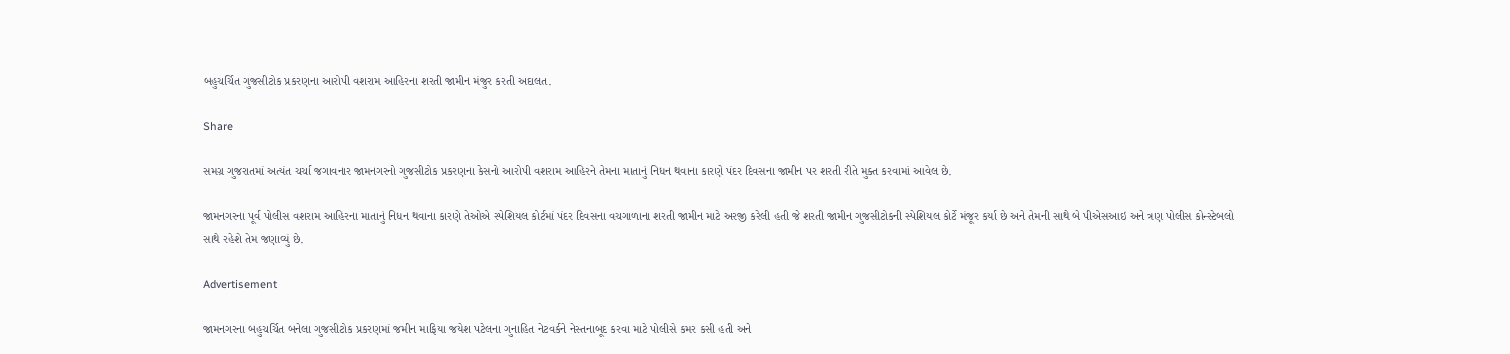બહુચર્ચિત ગુજસીટોક પ્રકરણના આરોપી વશરામ આહિરના શરતી જામીન મંજુર કરતી અદાલત.

Share

સમગ્ર ગુજરાતમાં અત્યંત ચર્ચા જગાવનાર જામનગરનો ગુજસીટોક પ્રકરણના કેસનો આરોપી વશરામ આહિરને તેમના માતાનું નિધન થવાના કારણે પંદર દિવસના જામીન પર શરતી રીતે મુક્ત કરવામાં આવેલ છે.

જામનગરના પૂર્વ પોલીસ વશરામ આહિરના માતાનું નિધન થવાના કારણે તેઓએ સ્પેશિયલ કોર્ટમાં પંદર દિવસના વચગાળાના શરતી જામીન માટે અરજી કરેલી હતી જે શરતી જામીન ગુજસીટોકની સ્પેશિયલ કોર્ટે મંજૂર કર્યા છે અને તેમની સાથે બે પીએસઆઇ અને ત્રણ પોલીસ કોન્સ્ટેબલો સાથે રહેશે તેમ જણાવ્યું છે.

Advertisement

જામનગરના બહુચર્ચિત બનેલા ગુજસીટોક પ્રકરણમાં જમીન માફિયા જયેશ પટેલના ગુનાહિત નેટવર્કને નેસ્તનાબૂદ કરવા માટે પોલીસે કમર કસી હતી અને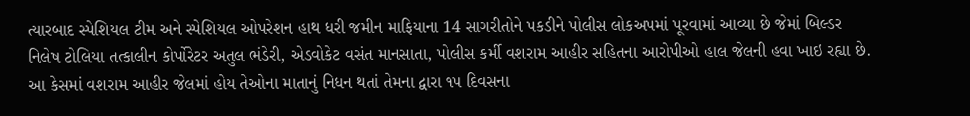ત્યારબાદ સ્પેશિયલ ટીમ અને સ્પેશિયલ ઓપરેશન હાથ ધરી જમીન માફિયાના 14 સાગરીતોને પકડીને પોલીસ લોકઅપમાં પૂરવામાં આવ્યા છે જેમાં બિલ્ડર નિલેષ ટોલિયા તત્કાલીન કોર્પોરેટર અતુલ ભંડેરી, એડવોકેટ વસંત માનસાતા, પોલીસ કર્મી વશરામ આહીર સહિતના આરોપીઓ હાલ જેલની હવા ખાઇ રહ્યા છે. આ કેસમાં વશરામ આહીર જેલમાં હોય તેઓના માતાનું નિધન થતાં તેમના દ્વારા ૧૫ દિવસના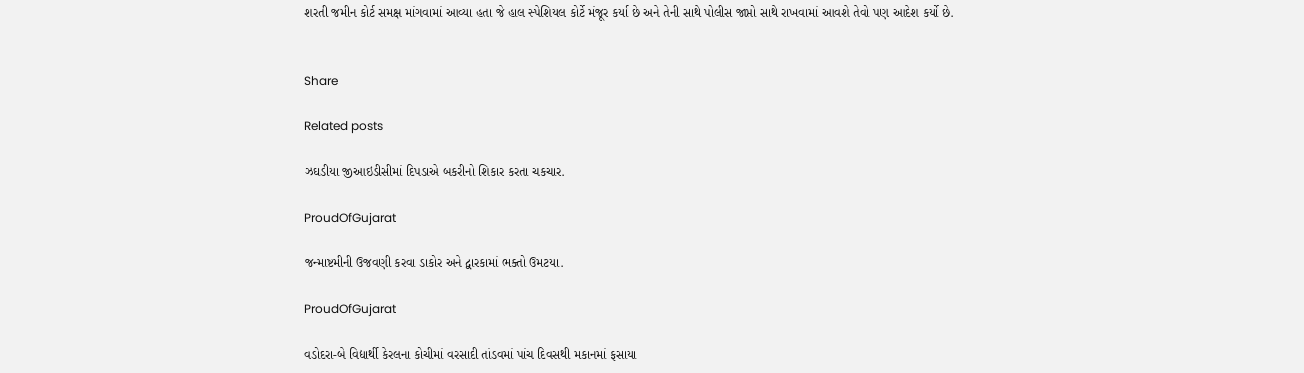શરતી જમીન કોર્ટ સમક્ષ માંગવામાં આવ્યા હતા જે હાલ સ્પેશિયલ કોર્ટે મંજૂર કર્યા છે અને તેની સાથે પોલીસ જાપ્તો સાથે રાખવામાં આવશે તેવો પણ આદેશ કર્યો છે.


Share

Related posts

ઝઘડીયા જીઆઇડીસીમાં દિપડાએ બકરીનો શિકાર કરતા ચકચાર.

ProudOfGujarat

જન્માષ્ટમીની ઉજવણી કરવા ડાકોર અને દ્વારકામાં ભક્તો ઉમટયા.

ProudOfGujarat

વડોદરા-બે વિદ્યાર્થી કેરલના કોચીમાં વરસાદી તાંડવમાં પાંચ દિવસથી મકાનમાં ફસાયા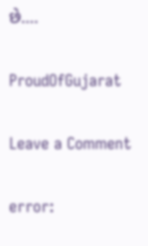છે….

ProudOfGujarat

Leave a Comment

error: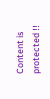Content is protected !!